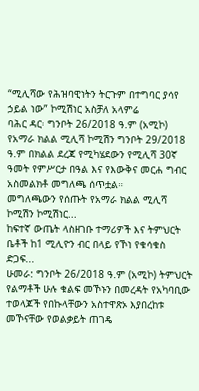“ሚሊሻው የሕዝባዊነትን ትርጉም በተግባር ያሳየ ኃይል ነው” ኮሚሽነር አስቻለ አላምሬ
ባሕር ዳር፡ ግንቦት 26/2018 ዓ.ም (አሚኮ) የአማራ ክልል ሚሊሻ ኮሚሽን ግንቦት 29/2018 ዓ.ም በክልል ደረጃ የሚካሄደውን የሚሊሻ 30ኛ ዓመት የምሥርታ በዓል እና የእውቅና መርሐ ግብር አስመልክቶ መግለጫ ሰጥቷል።
መግለጫውን የሰጡት የአማራ ክልል ሚሊሻ ኮሚሽን ኮሚሽነር...
ከፍተኛ ውጤት ላስዘገቡ ተማሪዎች እና ትምህርት ቤቶች ከ1 ሚሊዮን ብር በላይ የኾነ የቁሳቁስ ድጋፍ...
ሁመራ: ግንቦት 26/2018 ዓ.ም (አሚኮ) ትምህርት የልማቶች ሁሉ ቁልፍ መኾኑን በመረዳት የአካባቢው ተወላጆች የበኩላቸውን አስተዋጽኦ እያበረከቱ መኾናቸው የወልቃይት ጠገዴ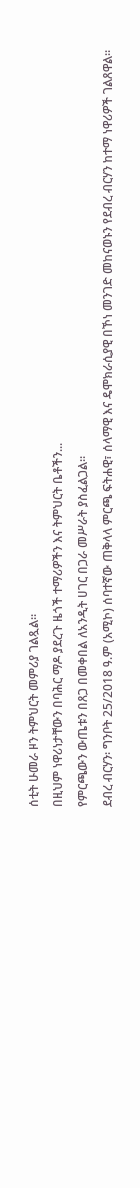ሰቲት ሁመራ ዞን ትምህርት መምሪያ ገልጿል።
በዚህም ነዋሪነታቸውን በባሕር ማዶ ያደረጉ ዜጎች ተማሪዎችን እና ትምህርት ቤቶችን...
የምርጫውን ውጤቱን በጸጋ በመቀበል ለአንዲት ሀገር በጋራ መሥራት ያስፈልጋል።
ደብረ ብርሃን፡ ግንቦት 25/2018 ዓ.ም (አሚኮ) ሰባተኛው ጠቅላላ ምርጫ ፍትሐዊ፣ ሰላማዊ እና ዴሞክራሲያዊ በኾነ መንገድ መከናወኑን የደብረ ብርሃን ከተማ ነዋሪዎች ገልጸዋል።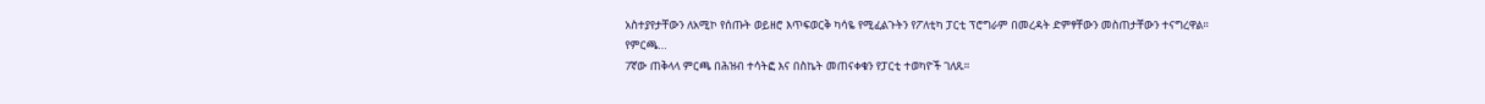አስተያየታቸውን ለአሚኮ የሰጡት ወይዘሮ እጥፍወርቅ ካሳዬ የሚፈልጉትን የፖለቲካ ፓርቲ ፕሮግራም በመረዳት ድምፃቸውን መስጠታቸውን ተናግረዋል።
የምርጫ...
7ኛው ጠቅላላ ምርጫ በሕዝብ ተሳትፎ እና በስኬት መጠናቀቁን የፓርቲ ተወካዮች ገለጹ።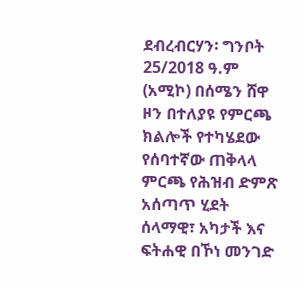ደብረብርሃን፡ ግንቦት 25/2018 ዓ.ም (አሚኮ) በሰሜን ሸዋ ዞን በተለያዩ የምርጫ ክልሎች የተካሄደው የሰባተኛው ጠቅላላ ምርጫ የሕዝብ ድምጽ አሰጣጥ ሂደት ሰላማዊ፣ አካታች እና ፍትሐዊ በኾነ መንገድ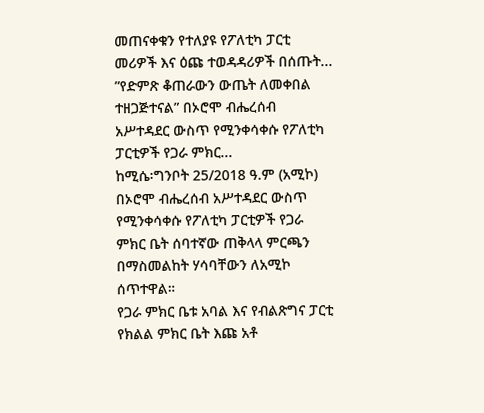መጠናቀቁን የተለያዩ የፖለቲካ ፓርቲ መሪዎች እና ዕጩ ተወዳዳሪዎች በሰጡት...
”የድምጽ ቆጠራውን ውጤት ለመቀበል ተዘጋጅተናል” በኦሮሞ ብሔረሰብ አሥተዳደር ውስጥ የሚንቀሳቀሱ የፖለቲካ ፓርቲዎች የጋራ ምክር...
ከሚሴ፡ግንቦት 25/2018 ዓ.ም (አሚኮ) በኦሮሞ ብሔረሰብ አሥተዳደር ውስጥ የሚንቀሳቀሱ የፖለቲካ ፓርቲዎች የጋራ ምክር ቤት ሰባተኛው ጠቅላላ ምርጫን በማስመልከት ሃሳባቸውን ለአሚኮ ሰጥተዋል።
የጋራ ምክር ቤቱ አባል እና የብልጽግና ፓርቲ የክልል ምክር ቤት እጩ አቶ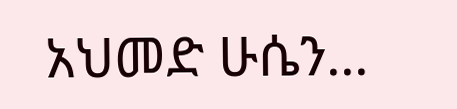አህመድ ሁሴን...